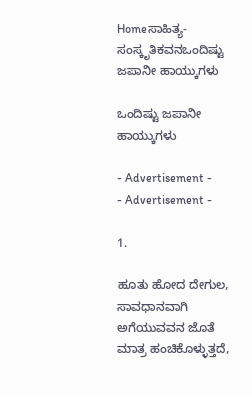Homeಸಾಹಿತ್ಯ-ಸಂಸ್ಕೃತಿಕವನಒಂದಿಷ್ಟು ಜಪಾನೀ ಹಾಯ್ಕುಗಳು

ಒಂದಿಷ್ಟು ಜಪಾನೀ ಹಾಯ್ಕುಗಳು

- Advertisement -
- Advertisement -

1.

ಹೂತು ಹೋದ ದೇಗುಲ,
ಸಾವಧಾನವಾಗಿ ಅಗೆಯುವವನ ಜೊತೆ
ಮಾತ್ರ ಹಂಚಿಕೊಳ್ಳುತ್ತದೆ,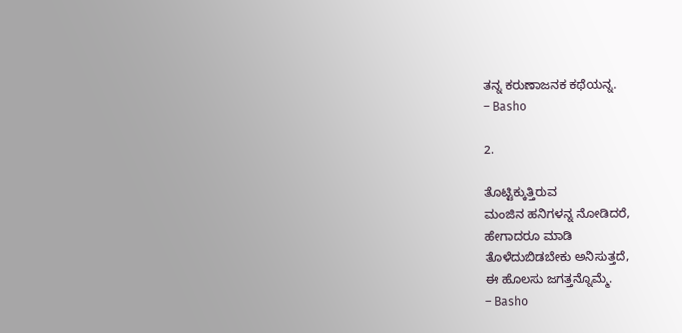ತನ್ನ ಕರುಣಾಜನಕ ಕಥೆಯನ್ನ.
– Basho

2.

ತೊಟ್ಟಿಕ್ಕುತ್ತಿರುವ
ಮಂಜಿನ ಹನಿಗಳನ್ನ ನೋಡಿದರೆ,
ಹೇಗಾದರೂ ಮಾಡಿ
ತೊಳೆದುಬಿಡಬೇಕು ಅನಿಸುತ್ತದೆ,
ಈ ಹೊಲಸು ಜಗತ್ತನ್ನೊಮ್ಮೆ.
– Basho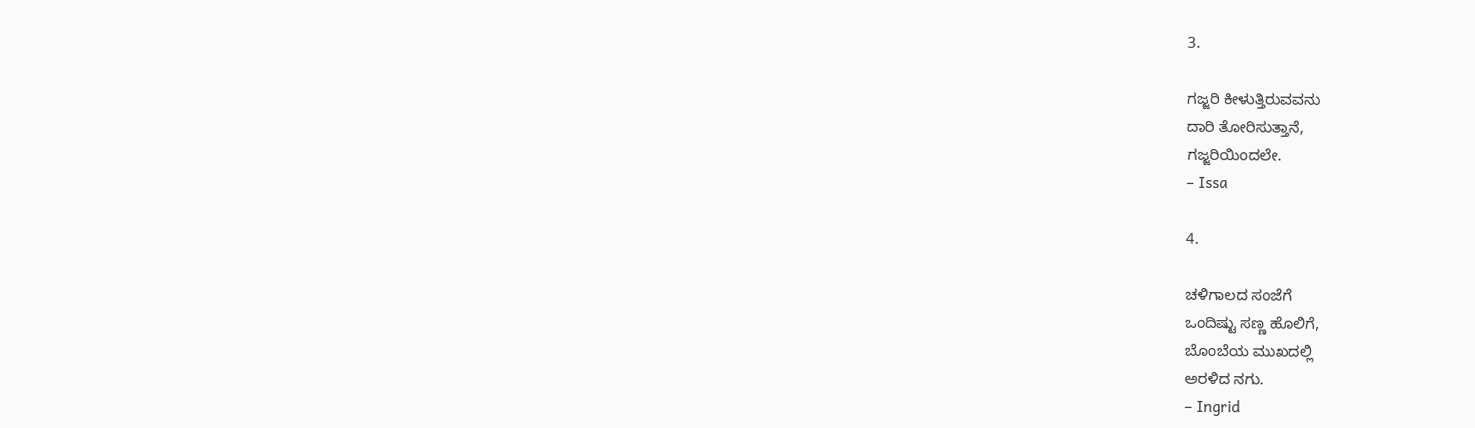3.

ಗಜ್ಜರಿ ಕೀಳುತ್ತಿರುವವನು
ದಾರಿ ತೋರಿಸುತ್ತಾನೆ,
ಗಜ್ಜರಿಯಿಂದಲೇ.
– Issa

4.

ಚಳಿಗಾಲದ ಸಂಜೆಗೆ
ಒಂದಿಷ್ಟು ಸಣ್ಣ ಹೊಲಿಗೆ,
ಬೊಂಬೆಯ ಮುಖದಲ್ಲಿ
ಅರಳಿದ ನಗು.
– Ingrid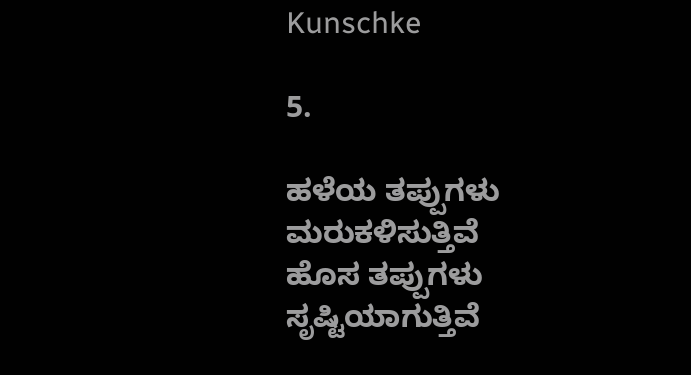Kunschke

5.

ಹಳೆಯ ತಪ್ಪುಗಳು ಮರುಕಳಿಸುತ್ತಿವೆ
ಹೊಸ ತಪ್ಪುಗಳು ಸೃಷ್ಟಿಯಾಗುತ್ತಿವೆ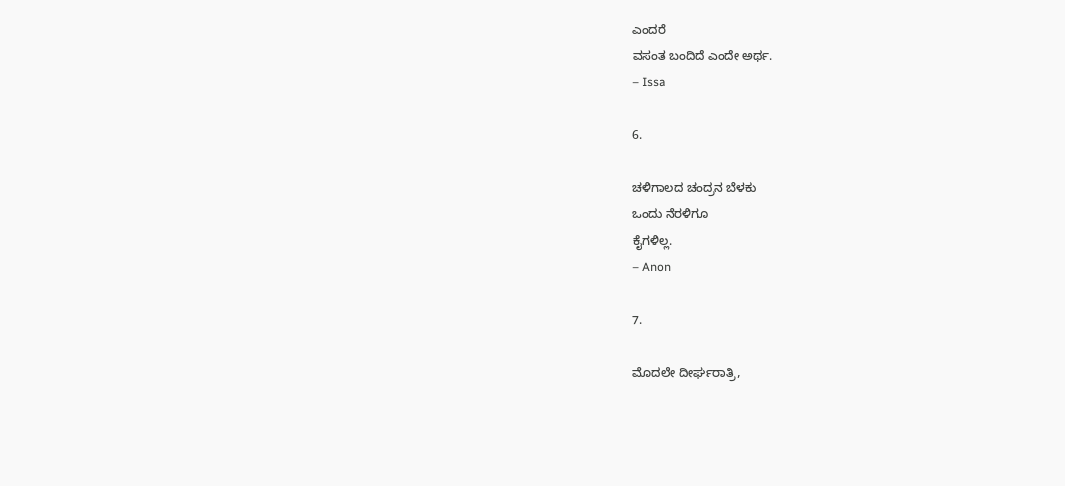ಎಂದರೆ
ವಸಂತ ಬಂದಿದೆ ಎಂದೇ ಅರ್ಥ.
– Issa

6.

ಚಳಿಗಾಲದ ಚಂದ್ರನ ಬೆಳಕು
ಒಂದು ನೆರಳಿಗೂ
ಕೈಗಳಿಲ್ಲ.
– Anon

7.

ಮೊದಲೇ ದೀರ್ಘರಾತ್ರಿ,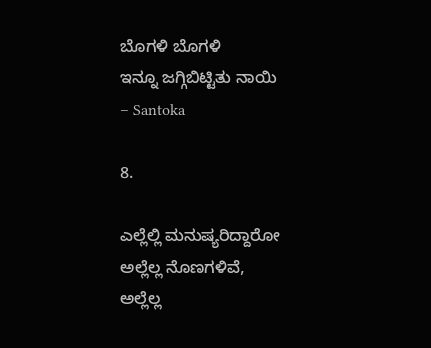ಬೊಗಳಿ ಬೊಗಳಿ
ಇನ್ನೂ ಜಗ್ಗಿಬಿಟ್ಟಿತು ನಾಯಿ
– Santoka

8.

ಎಲ್ಲೆಲ್ಲಿ ಮನುಷ್ಯರಿದ್ದಾರೋ
ಅಲ್ಲೆಲ್ಲ ನೊಣಗಳಿವೆ,
ಅಲ್ಲೆಲ್ಲ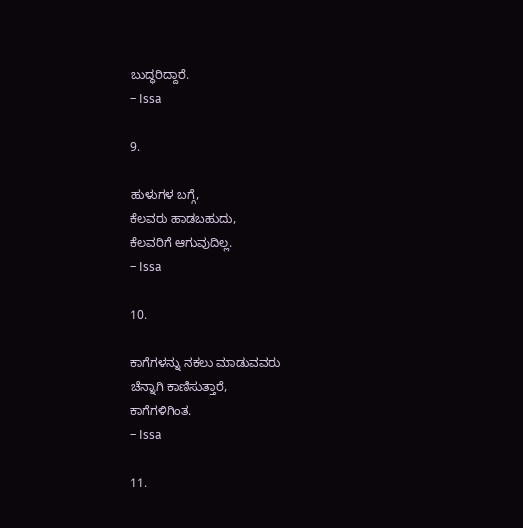ಬುದ್ಧರಿದ್ದಾರೆ.
– Issa

9.

ಹುಳುಗಳ ಬಗ್ಗೆ,
ಕೆಲವರು ಹಾಡಬಹುದು,
ಕೆಲವರಿಗೆ ಆಗುವುದಿಲ್ಲ.
– Issa

10.

ಕಾಗೆಗಳನ್ನು ನಕಲು ಮಾಡುವವರು
ಚೆನ್ನಾಗಿ ಕಾಣಿಸುತ್ತಾರೆ,
ಕಾಗೆಗಳಿಗಿಂತ.
– Issa

11.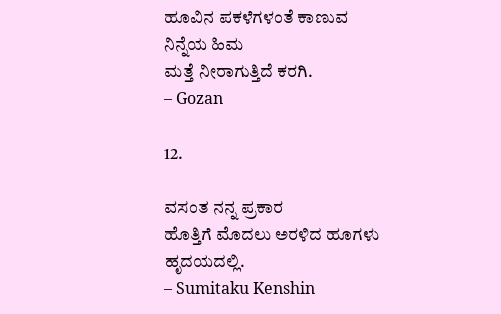ಹೂವಿನ ಪಕಳೆಗಳಂತೆ ಕಾಣುವ
ನಿನ್ನೆಯ ಹಿಮ
ಮತ್ತೆ ನೀರಾಗುತ್ತಿದೆ ಕರಗಿ.
– Gozan

12.

ವಸಂತ ನನ್ನ ಪ್ರಕಾರ
ಹೊತ್ತಿಗೆ ಮೊದಲು ಅರಳಿದ ಹೂಗಳು
ಹೃದಯದಲ್ಲಿ.
– Sumitaku Kenshin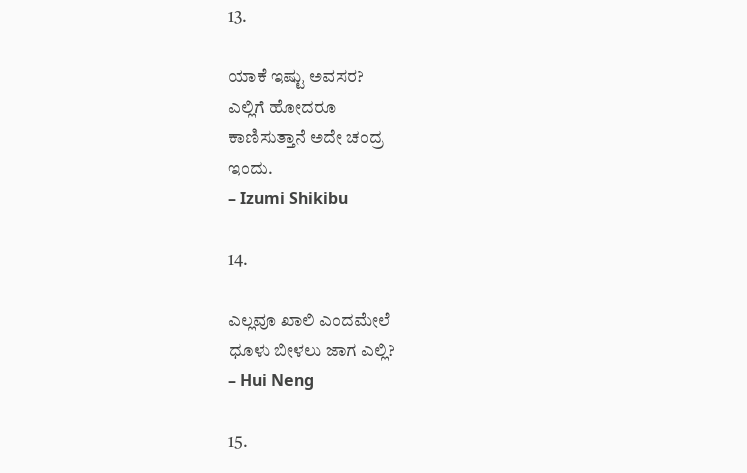13.

ಯಾಕೆ ಇಷ್ಟು ಅವಸರ?
ಎಲ್ಲಿಗೆ ಹೋದರೂ
ಕಾಣಿಸುತ್ತಾನೆ ಅದೇ ಚಂದ್ರ
ಇಂದು.
– Izumi Shikibu

14.

ಎಲ್ಲವೂ ಖಾಲಿ ಎಂದಮೇಲೆ
ಧೂಳು ಬೀಳಲು ಜಾಗ ಎಲ್ಲಿ?
– Hui Neng

15.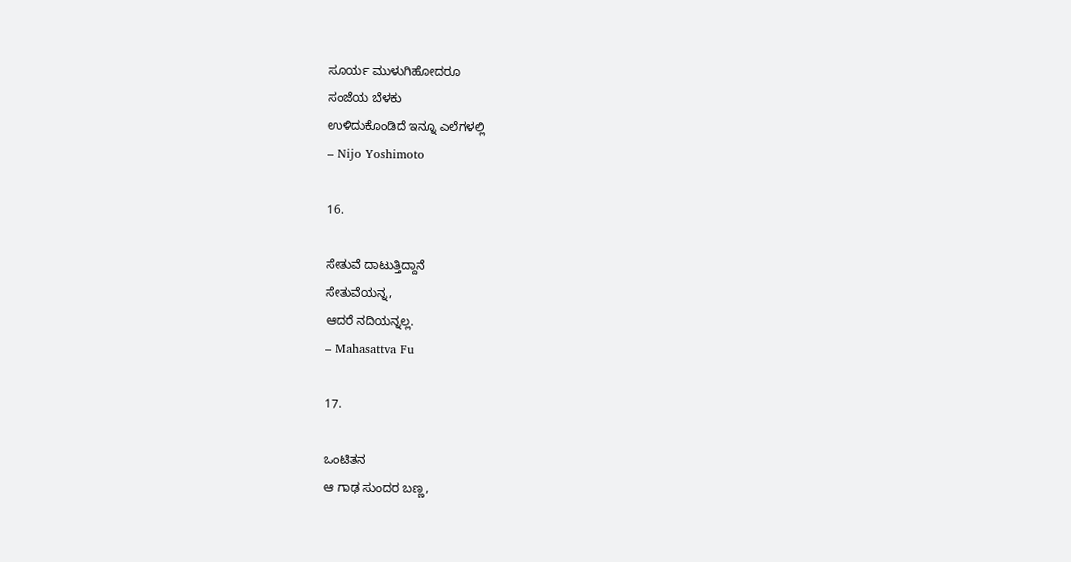ಸೂರ್ಯ ಮುಳುಗಿಹೋದರೂ
ಸಂಜೆಯ ಬೆಳಕು
ಉಳಿದುಕೊಂಡಿದೆ ಇನ್ನೂ ಎಲೆಗಳಲ್ಲಿ
– Nijo Yoshimoto

16.

ಸೇತುವೆ ದಾಟುತ್ತಿದ್ದಾನೆ
ಸೇತುವೆಯನ್ನ,
ಆದರೆ ನದಿಯನ್ನಲ್ಲ.
– Mahasattva Fu

17.

ಒಂಟಿತನ
ಆ ಗಾಢ ಸುಂದರ ಬಣ್ಣ,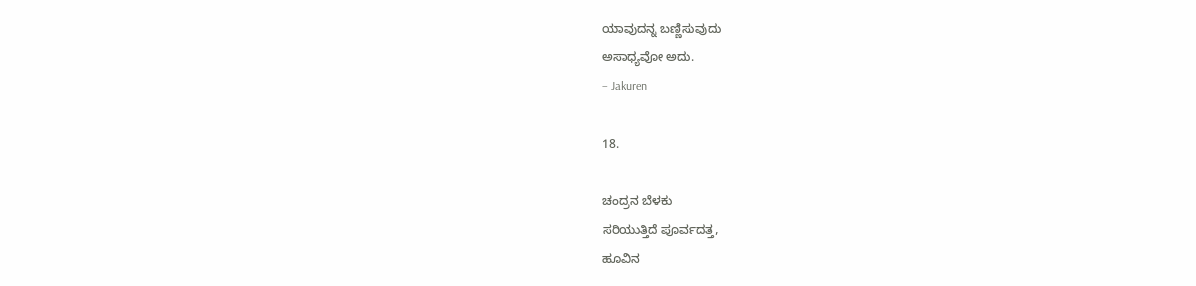ಯಾವುದನ್ನ ಬಣ್ಣಿಸುವುದು
ಅಸಾಧ್ಯವೋ ಅದು.
– Jakuren

18.

ಚಂದ್ರನ ಬೆಳಕು
ಸರಿಯುತ್ತಿದೆ ಪೂರ್ವದತ್ತ,
ಹೂವಿನ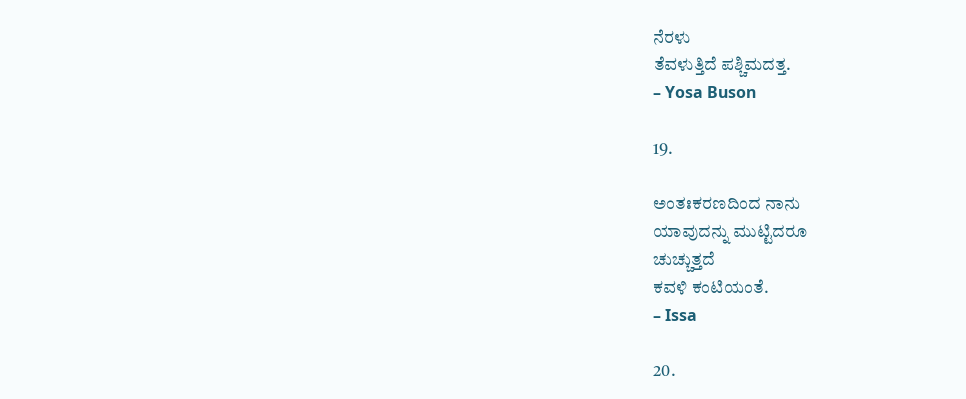ನೆರಳು
ತೆವಳುತ್ತಿದೆ ಪಶ್ಚಿಮದತ್ತ.
– Yosa Buson

19.

ಅಂತಃಕರಣದಿಂದ ನಾನು
ಯಾವುದನ್ನು ಮುಟ್ಟಿದರೂ
ಚುಚ್ಚುತ್ತದೆ
ಕವಳಿ ಕಂಟಿಯಂತೆ.
– Issa

20.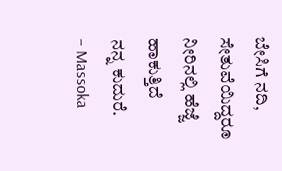ಬೇಸಿಗೆ ನದಿ,
ಸೇತುವೆಯಿದ್ದರೂ
ನೀರಿನಲ್ಲಿ ಹೆಜ್ಜೆ ಹಾಕುತ್ತಿದೆ
ನನ್ನ ಕುದುರೆ.
– Massoka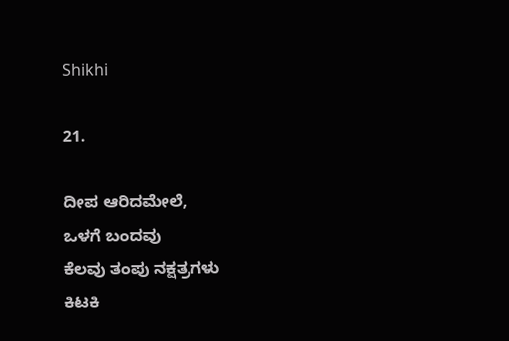Shikhi

21.

ದೀಪ ಆರಿದಮೇಲೆ,
ಒಳಗೆ ಬಂದವು
ಕೆಲವು ತಂಪು ನಕ್ಷತ್ರಗಳು
ಕಿಟಕಿ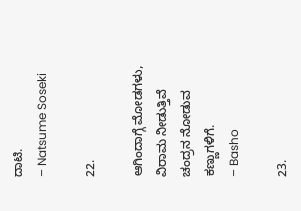ದಾಟಿ.
– Natsume Soseki

22.

ಆಗಿಂದಾಗ್ಗೆ ಮೋಡಗಳು,
ವಿರಾಮ ನೀಡುತ್ತಿವೆ
ಚಂದ್ರನ ನೋಡುವ ಕಣ್ಣುಗಳಿಗೆ.
– Basho

23.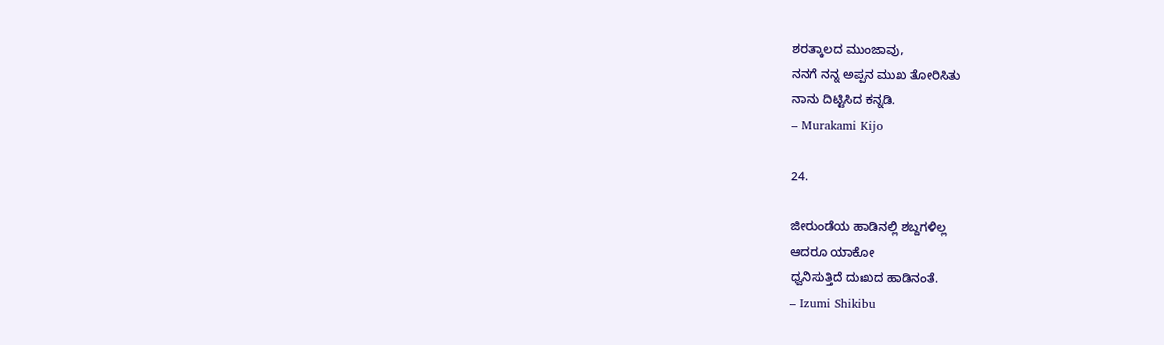ಶರತ್ಕಾಲದ ಮುಂಜಾವು,
ನನಗೆ ನನ್ನ ಅಪ್ಪನ ಮುಖ ತೋರಿಸಿತು
ನಾನು ದಿಟ್ಟಿಸಿದ ಕನ್ನಡಿ.
– Murakami Kijo

24.

ಜೀರುಂಡೆಯ ಹಾಡಿನಲ್ಲಿ ಶಬ್ದಗಳಿಲ್ಲ
ಆದರೂ ಯಾಕೋ
ಧ್ವನಿಸುತ್ತಿದೆ ದುಃಖದ ಹಾಡಿನಂತೆ.
– Izumi Shikibu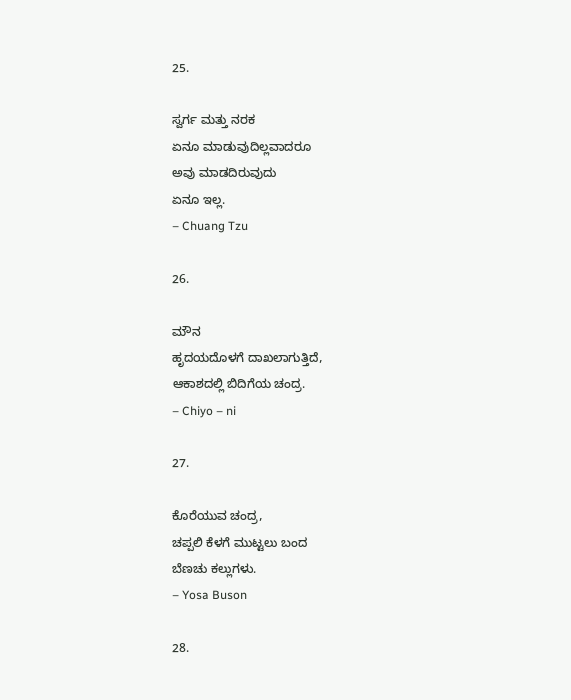25.

ಸ್ವರ್ಗ ಮತ್ತು ನರಕ
ಏನೂ ಮಾಡುವುದಿಲ್ಲವಾದರೂ
ಅವು ಮಾಡದಿರುವುದು
ಏನೂ ಇಲ್ಲ.
– Chuang Tzu

26.

ಮೌನ
ಹೃದಯದೊಳಗೆ ದಾಖಲಾಗುತ್ತಿದೆ,
ಆಕಾಶದಲ್ಲಿ ಬಿದಿಗೆಯ ಚಂದ್ರ.
– Chiyo – ni

27.

ಕೊರೆಯುವ ಚಂದ್ರ,
ಚಪ್ಪಲಿ ಕೆಳಗೆ ಮುಟ್ಟಲು ಬಂದ
ಬೆಣಚು ಕಲ್ಲುಗಳು.
– Yosa Buson

28.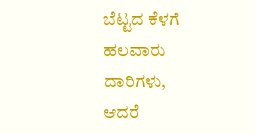ಬೆಟ್ಟದ ಕೆಳಗೆ ಹಲವಾರು ದಾರಿಗಳು,
ಆದರೆ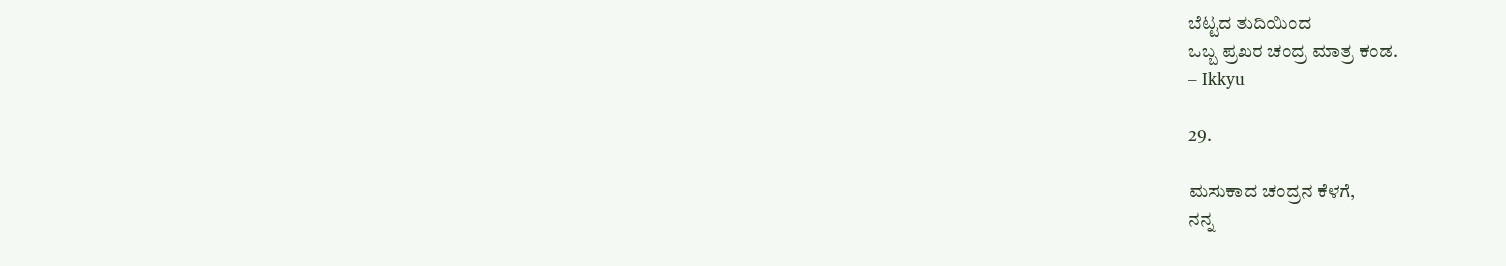ಬೆಟ್ಟದ ತುದಿಯಿಂದ
ಒಬ್ಬ ಪ್ರಖರ ಚಂದ್ರ ಮಾತ್ರ ಕಂಡ.
– Ikkyu

29.

ಮಸುಕಾದ ಚಂದ್ರನ ಕೆಳಗೆ,
ನನ್ನ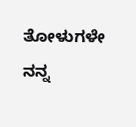ತೋಳುಗಳೇ ನನ್ನ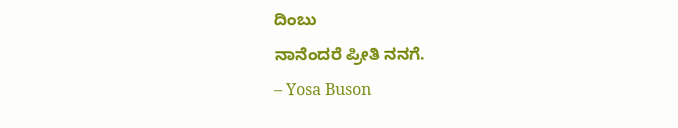ದಿಂಬು
ನಾನೆಂದರೆ ಪ್ರೀತಿ ನನಗೆ.
– Yosa Buson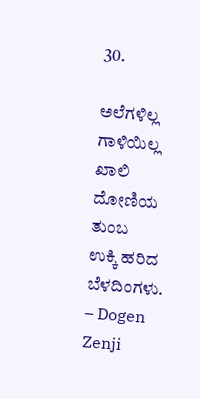30.

ಅಲೆಗಳಿಲ್ಲ ಗಾಳಿಯಿಲ್ಲ
ಖಾಲಿ ದೋಣಿಯ ತುಂಬ
ಉಕ್ಕಿ ಹರಿದ ಬೆಳದಿಂಗಳು.
– Dogen Zenji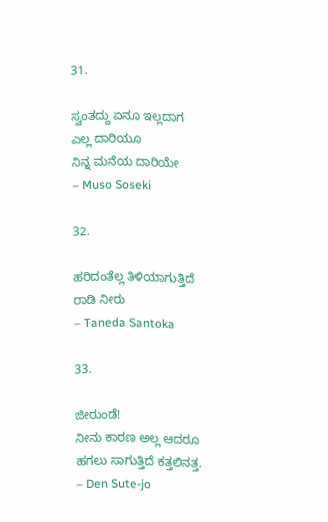31.

ಸ್ವಂತದ್ದು ಏನೂ ಇಲ್ಲದಾಗ
ಎಲ್ಲ ದಾರಿಯೂ
ನಿನ್ನ ಮನೆಯ ದಾರಿಯೇ
– Muso Soseki

32.

ಹರಿದಂತೆಲ್ಲ ತಿಳಿಯಾಗುತ್ತಿದೆ
ರಾಡಿ ನೀರು
– Taneda Santoka

33.

ಜೀರುಂಡೆ!
ನೀನು ಕಾರಣ ಅಲ್ಲ ಆದರೂ
ಹಗಲು ಸಾಗುತ್ತಿದೆ ಕತ್ತಲಿನತ್ತ.
– Den Sute-jo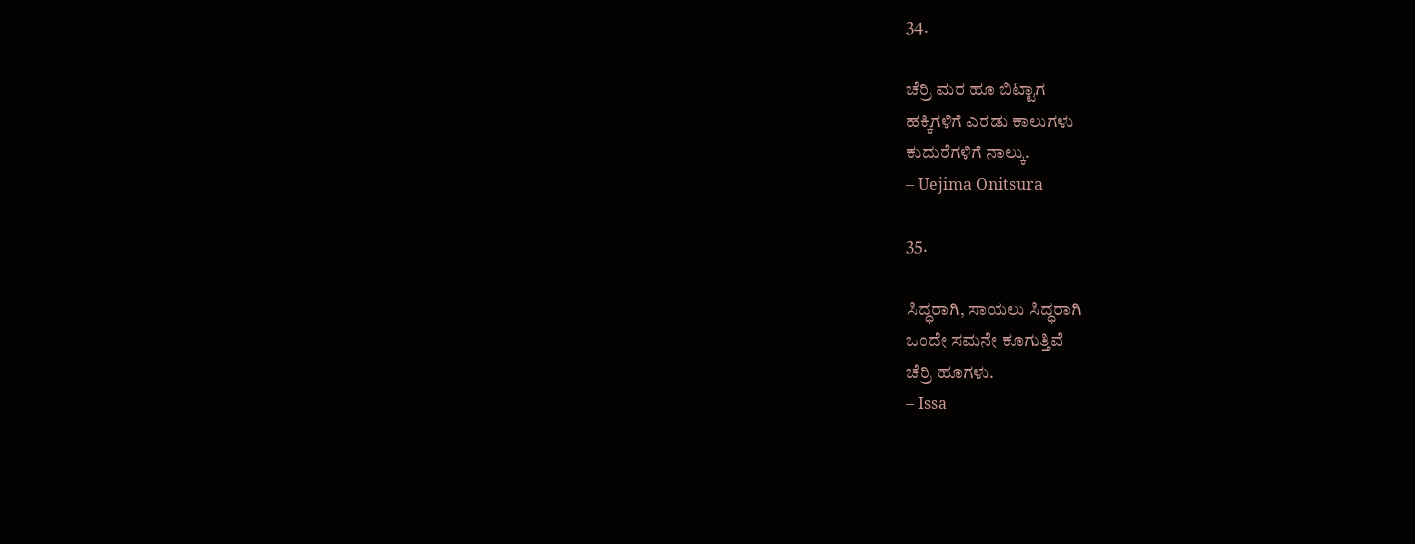34.

ಚೆರ್ರಿ ಮರ ಹೂ ಬಿಟ್ಟಾಗ
ಹಕ್ಕಿಗಳಿಗೆ ಎರಡು ಕಾಲುಗಳು
ಕುದುರೆಗಳಿಗೆ ನಾಲ್ಕು.
– Uejima Onitsura

35.

ಸಿದ್ಧರಾಗಿ, ಸಾಯಲು ಸಿದ್ಧರಾಗಿ
ಒಂದೇ ಸಮನೇ ಕೂಗುತ್ತಿವೆ
ಚೆರ್ರಿ ಹೂಗಳು.
– Issa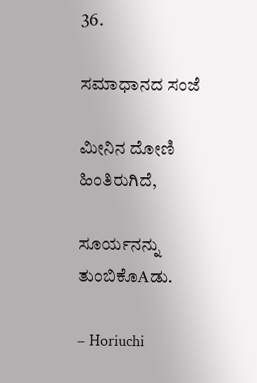36.

ಸಮಾಧಾನದ ಸಂಜೆ

ಮೀನಿನ ದೋಣಿ ಹಿಂತಿರುಗಿದೆ,

ಸೂರ್ಯನನ್ನು ತುಂಬಿಕೊAಡು.

– Horiuchi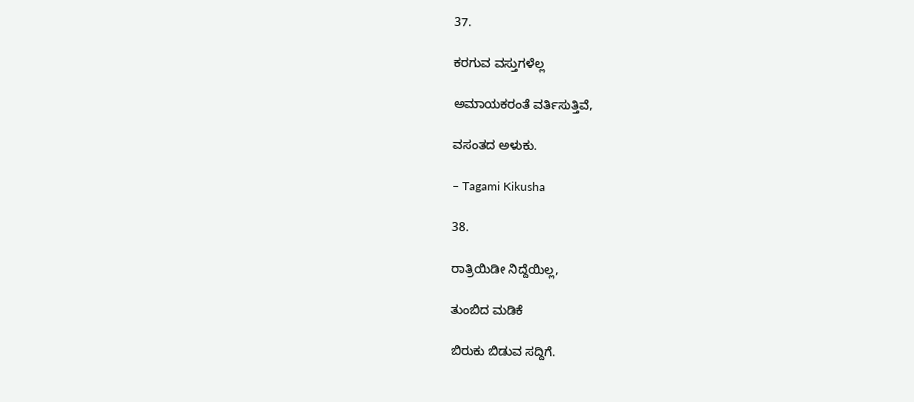37.

ಕರಗುವ ವಸ್ತುಗಳೆಲ್ಲ

ಅಮಾಯಕರಂತೆ ವರ್ತಿಸುತ್ತಿವೆ,

ವಸಂತದ ಅಳುಕು.

– Tagami Kikusha

38.

ರಾತ್ರಿಯಿಡೀ ನಿದ್ದೆಯಿಲ್ಲ,

ತುಂಬಿದ ಮಡಿಕೆ

ಬಿರುಕು ಬಿಡುವ ಸದ್ದಿಗೆ.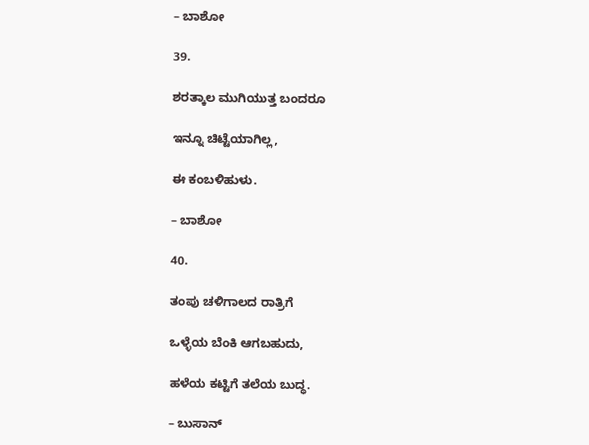– ಬಾಶೋ

39.

ಶರತ್ಕಾಲ ಮುಗಿಯುತ್ತ ಬಂದರೂ

ಇನ್ನೂ ಚಿಟ್ಟೆಯಾಗಿಲ್ಲ,

ಈ ಕಂಬಳಿಹುಳು.

– ಬಾಶೋ

40.

ತಂಪು ಚಳಿಗಾಲದ ರಾತ್ರಿಗೆ

ಒಳ್ಳೆಯ ಬೆಂಕಿ ಆಗಬಹುದು,

ಹಳೆಯ ಕಟ್ಟಿಗೆ ತಲೆಯ ಬುದ್ಧ.

– ಬುಸಾನ್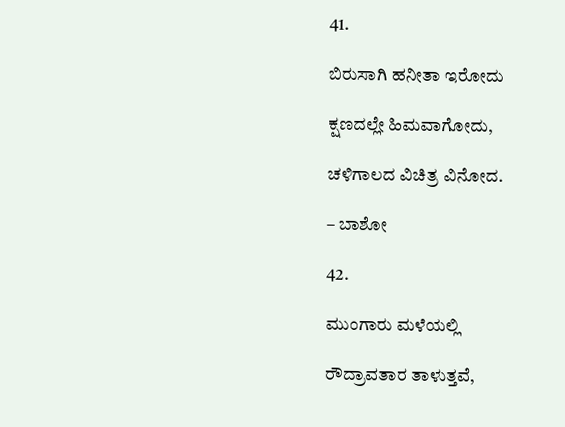41.

ಬಿರುಸಾಗಿ ಹನೀತಾ ಇರೋದು

ಕ್ಷಣದಲ್ಲೇ ಹಿಮವಾಗೋದು,

ಚಳಿಗಾಲದ ವಿಚಿತ್ರ ವಿನೋದ.

– ಬಾಶೋ

42.

ಮುಂಗಾರು ಮಳೆಯಲ್ಲಿ

ರೌದ್ರಾವತಾರ ತಾಳುತ್ತವೆ,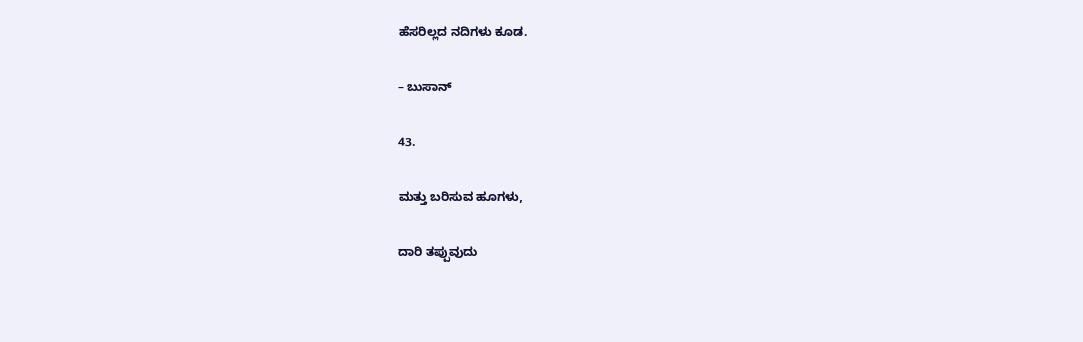ಹೆಸರಿಲ್ಲದ ನದಿಗಳು ಕೂಡ.

– ಬುಸಾನ್

43.

ಮತ್ತು ಬರಿಸುವ ಹೂಗಳು,

ದಾರಿ ತಪ್ಪುವುದು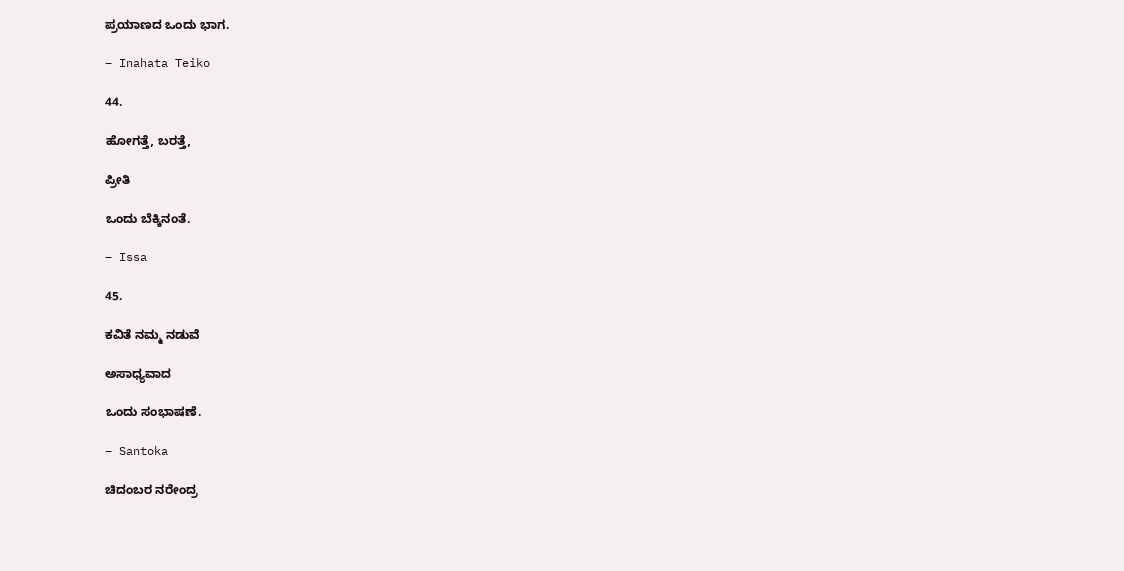ಪ್ರಯಾಣದ ಒಂದು ಭಾಗ.

– Inahata Teiko

44.

ಹೋಗತ್ತೆ, ಬರತ್ತೆ,

ಪ್ರೀತಿ

ಒಂದು ಬೆಕ್ಕಿನಂತೆ.

– Issa

45.

ಕವಿತೆ ನಮ್ಮ ನಡುವೆ

ಅಸಾಧ್ಯವಾದ

ಒಂದು ಸಂಭಾಷಣೆ.

– Santoka

ಚಿದಂಬರ ನರೇಂದ್ರ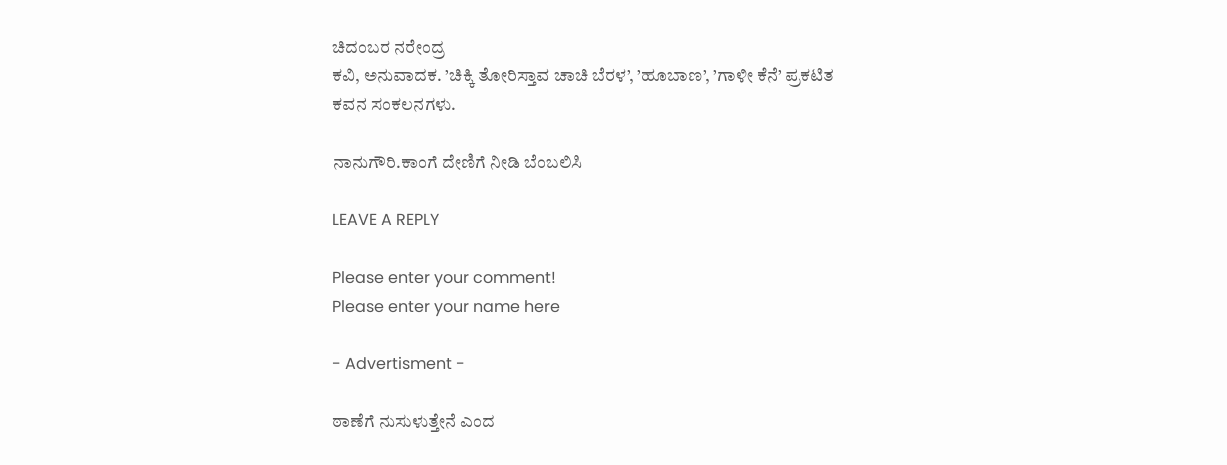ಚಿದಂಬರ ನರೇಂದ್ರ
ಕವಿ, ಅನುವಾದಕ. ’ಚಿಕ್ಕಿ ತೋರಿಸ್ತಾವ ಚಾಚಿ ಬೆರಳ’, ’ಹೂಬಾಣ’, ’ಗಾಳೀ ಕೆನೆ’ ಪ್ರಕಟಿತ ಕವನ ಸಂಕಲನಗಳು.

ನಾನುಗೌರಿ.ಕಾಂಗೆ ದೇಣಿಗೆ ನೀಡಿ ಬೆಂಬಲಿಸಿ

LEAVE A REPLY

Please enter your comment!
Please enter your name here

- Advertisment -

ಠಾಣೆಗೆ ನುಸುಳುತ್ತೇನೆ ಎಂದ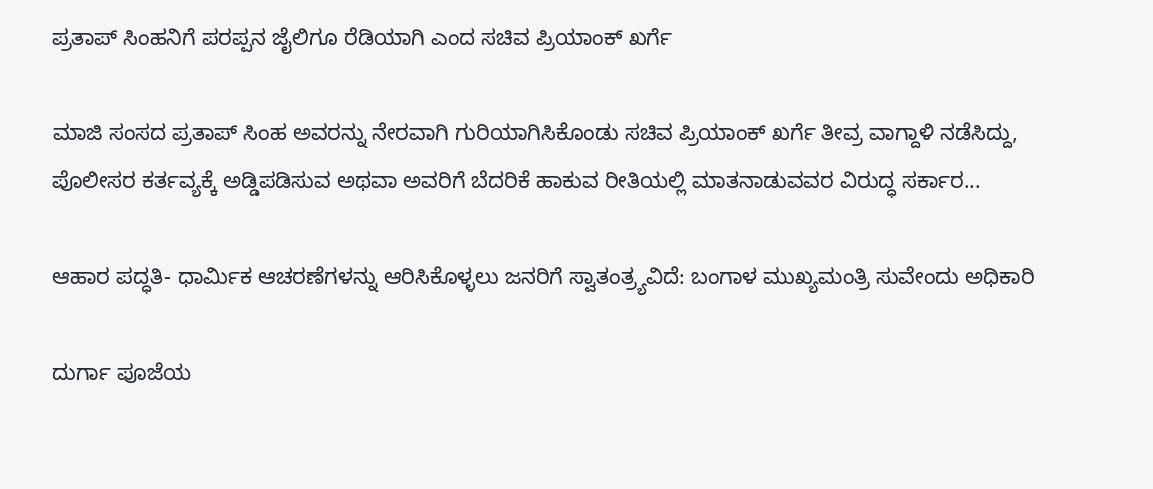ಪ್ರತಾಪ್ ಸಿಂಹನಿಗೆ ಪರಪ್ಪನ ಜೈಲಿಗೂ ರೆಡಿಯಾಗಿ ಎಂದ ಸಚಿವ ಪ್ರಿಯಾಂಕ್ ಖರ್ಗೆ

ಮಾಜಿ ಸಂಸದ ಪ್ರತಾಪ್ ಸಿಂಹ ಅವರನ್ನು ನೇರವಾಗಿ ಗುರಿಯಾಗಿಸಿಕೊಂಡು ಸಚಿವ ಪ್ರಿಯಾಂಕ್ ಖರ್ಗೆ ತೀವ್ರ ವಾಗ್ದಾಳಿ ನಡೆಸಿದ್ದು, ಪೊಲೀಸರ ಕರ್ತವ್ಯಕ್ಕೆ ಅಡ್ಡಿಪಡಿಸುವ ಅಥವಾ ಅವರಿಗೆ ಬೆದರಿಕೆ ಹಾಕುವ ರೀತಿಯಲ್ಲಿ ಮಾತನಾಡುವವರ ವಿರುದ್ಧ ಸರ್ಕಾರ...

ಆಹಾರ ಪದ್ಧತಿ- ಧಾರ್ಮಿಕ ಆಚರಣೆಗಳನ್ನು ಆರಿಸಿಕೊಳ್ಳಲು ಜನರಿಗೆ ಸ್ವಾತಂತ್ರ್ಯವಿದೆ: ಬಂಗಾಳ ಮುಖ್ಯಮಂತ್ರಿ ಸುವೇಂದು ಅಧಿಕಾರಿ

ದುರ್ಗಾ ಪೂಜೆಯ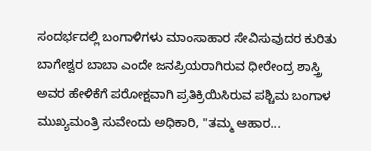ಸಂದರ್ಭದಲ್ಲಿ ಬಂಗಾಳಿಗಳು ಮಾಂಸಾಹಾರ ಸೇವಿಸುವುದರ ಕುರಿತು ಬಾಗೇಶ್ವರ ಬಾಬಾ ಎಂದೇ ಜನಪ್ರಿಯರಾಗಿರುವ ಧೀರೇಂದ್ರ ಶಾಸ್ತ್ರಿ ಅವರ ಹೇಳಿಕೆಗೆ ಪರೋಕ್ಷವಾಗಿ ಪ್ರತಿಕ್ರಿಯಿಸಿರುವ ಪಶ್ಚಿಮ ಬಂಗಾಳ ಮುಖ್ಯಮಂತ್ರಿ ಸುವೇಂದು ಅಧಿಕಾರಿ, "ತಮ್ಮ ಆಹಾರ...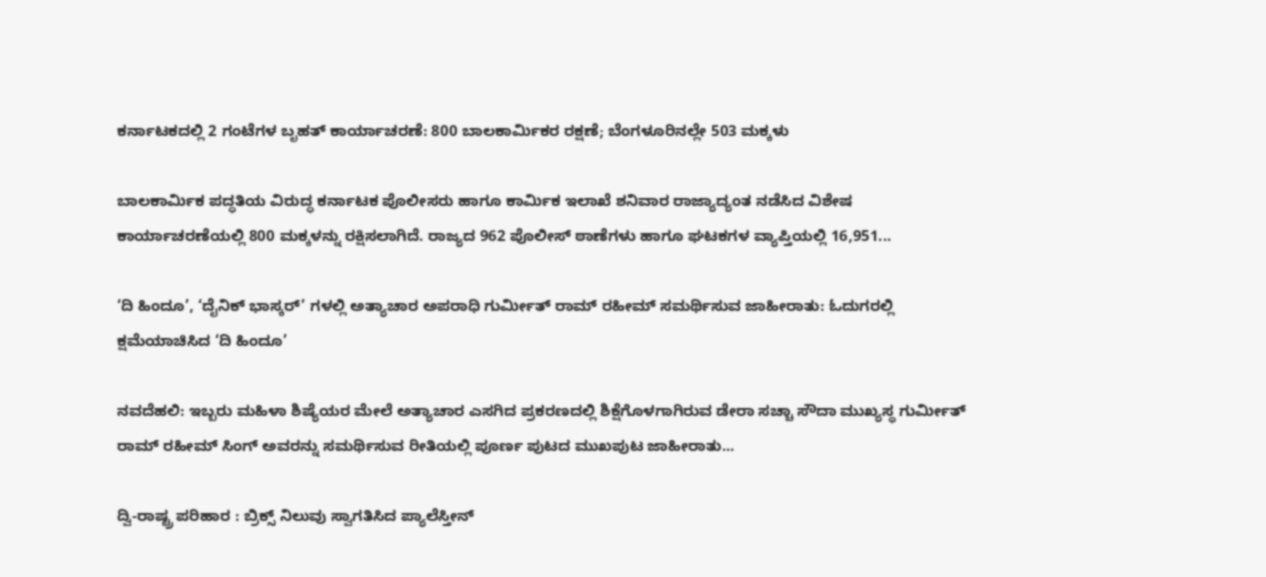ಕರ್ನಾಟಕದಲ್ಲಿ 2 ಗಂಟೆಗಳ ಬೃಹತ್ ಕಾರ್ಯಾಚರಣೆ: 800 ಬಾಲಕಾರ್ಮಿಕರ ರಕ್ಷಣೆ; ಬೆಂಗಳೂರಿನಲ್ಲೇ 503 ಮಕ್ಕಳು

ಬಾಲಕಾರ್ಮಿಕ ಪದ್ಧತಿಯ ವಿರುದ್ಧ ಕರ್ನಾಟಕ ಪೊಲೀಸರು ಹಾಗೂ ಕಾರ್ಮಿಕ ಇಲಾಖೆ ಶನಿವಾರ ರಾಜ್ಯಾದ್ಯಂತ ನಡೆಸಿದ ವಿಶೇಷ ಕಾರ್ಯಾಚರಣೆಯಲ್ಲಿ 800 ಮಕ್ಕಳನ್ನು ರಕ್ಷಿಸಲಾಗಿದೆ. ರಾಜ್ಯದ 962 ಪೊಲೀಸ್ ಠಾಣೆಗಳು ಹಾಗೂ ಘಟಕಗಳ ವ್ಯಾಪ್ತಿಯಲ್ಲಿ 16,951...

‘ದಿ ಹಿಂದೂ’, ‘ದೈನಿಕ್ ಭಾಸ್ಕರ್’ ಗಳಲ್ಲಿ ಅತ್ಯಾಚಾರ ಅಪರಾಧಿ ಗುರ್ಮೀತ್ ರಾಮ್ ರಹೀಮ್ ಸಮರ್ಥಿಸುವ ಜಾಹೀರಾತು: ಓದುಗರಲ್ಲಿ ಕ್ಷಮೆಯಾಚಿಸಿದ ‘ದಿ ಹಿಂದೂ’

ನವದೆಹಲಿ: ಇಬ್ಬರು ಮಹಿಳಾ ಶಿಷ್ಯೆಯರ ಮೇಲೆ ಅತ್ಯಾಚಾರ ಎಸಗಿದ ಪ್ರಕರಣದಲ್ಲಿ ಶಿಕ್ಷೆಗೊಳಗಾಗಿರುವ ಡೇರಾ ಸಚ್ಚಾ ಸೌದಾ ಮುಖ್ಯಸ್ಥ ಗುರ್ಮೀತ್ ರಾಮ್ ರಹೀಮ್ ಸಿಂಗ್ ಅವರನ್ನು ಸಮರ್ಥಿಸುವ ರೀತಿಯಲ್ಲಿ ಪೂರ್ಣ ಪುಟದ ಮುಖಪುಟ ಜಾಹೀರಾತು...

ದ್ವಿ-ರಾಷ್ಟ್ರ ಪರಿಹಾರ : ಬ್ರಿಕ್ಸ್ ನಿಲುವು ಸ್ವಾಗತಿಸಿದ ಪ್ಯಾಲೆಸ್ತೀನ್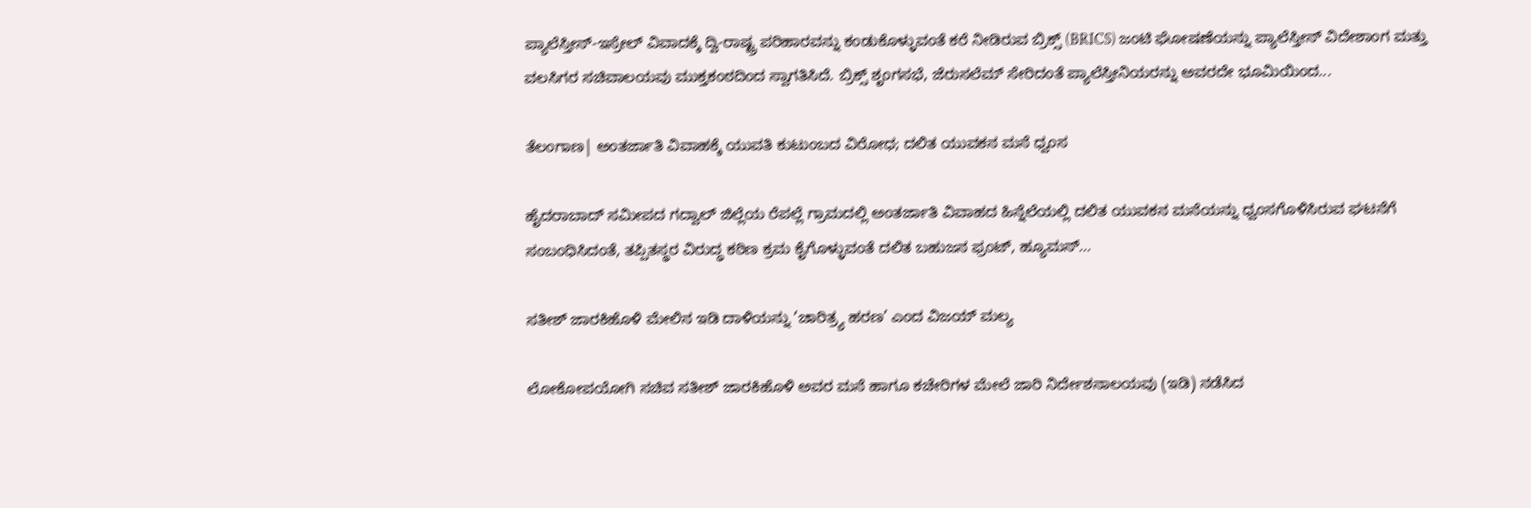ಪ್ಯಾಲೆಸ್ತೀನ್-ಇಸ್ರೇಲ್ ವಿವಾದಕ್ಕೆ ದ್ವಿ-ರಾಷ್ಟ್ರ ಪರಿಹಾರವನ್ನು ಕಂಡುಕೊಳ್ಳುವಂತೆ ಕರೆ ನೀಡಿರುವ ಬ್ರಿಕ್ಸ್ (BRICS) ಜಂಟಿ ಘೋಷಣೆಯನ್ನು ಪ್ಯಾಲೆಸ್ತೀನ್ ವಿದೇಶಾಂಗ ಮತ್ತು ವಲಸಿಗರ ಸಚಿವಾಲಯವು ಮುಕ್ತಕಂಠದಿಂದ ಸ್ವಾಗತಿಸಿದೆ. ಬ್ರಿಕ್ಸ್‌ ಶೃಂಗಸಭೆ, ಜೆರುಸಲೆಮ್ ಸೇರಿದಂತೆ ಪ್ಯಾಲೆಸ್ತೀನಿಯರನ್ನು ಅವರದೇ ಭೂಮಿಯಿಂದ...

ತೆಲಂಗಾಣ| ಅಂತರ್ಜಾತಿ ವಿವಾಹಕ್ಕೆ ಯುವತಿ ಕುಟುಂಬದ ವಿರೋಧ; ದಲಿತ ಯುವಕನ ಮನೆ ಧ್ವಂಸ

ಹೈದರಾಬಾದ್ ಸಮೀಪದ ಗದ್ವಾಲ್ ಜಿಲ್ಲೆಯ ರೆಪಲ್ಲೆ ಗ್ರಾಮದಲ್ಲಿ ಅಂತರ್ಜಾತಿ ವಿವಾಹದ ಹಿನ್ನೆಲೆಯಲ್ಲಿ ದಲಿತ ಯುವಕನ ಮನೆಯನ್ನು ಧ್ವಂಸಗೊಳಿಸಿರುವ ಘಟನೆಗೆ ಸಂಬಂಧಿಸಿದಂತೆ, ತಪ್ಪಿತಸ್ಥರ ವಿರುದ್ಧ ಕಠಿಣ ಕ್ರಮ ಕೈಗೊಳ್ಳುವಂತೆ ದಲಿತ ಬಹುಜನ ಫ್ರಂಟ್, ಹ್ಯೂಮನ್...

ಸತೀಶ್‌ ಜಾರಕಿಹೊಳಿ ಮೇಲಿನ ಇಡಿ ದಾಳಿಯನ್ನು ‘ಚಾರಿತ್ರ್ಯ ಹರಣ’ ಎಂದ ವಿಜಯ್ ಮಲ್ಯ

ಲೋಕೋಪಯೋಗಿ ಸಚಿವ ಸತೀಶ್ ಜಾರಕಿಹೊಳಿ ಅವರ ಮನೆ ಹಾಗೂ ಕಚೇರಿಗಳ ಮೇಲೆ ಜಾರಿ ನಿರ್ದೇಶನಾಲಯವು (ಇಡಿ) ನಡೆಸಿದ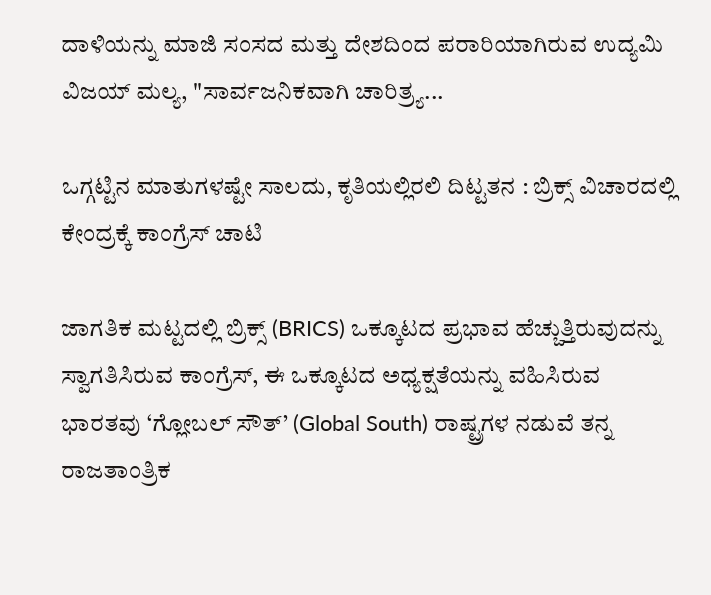ದಾಳಿಯನ್ನು ಮಾಜಿ ಸಂಸದ ಮತ್ತು ದೇಶದಿಂದ ಪರಾರಿಯಾಗಿರುವ ಉದ್ಯಮಿ ವಿಜಯ್ ಮಲ್ಯ, "ಸಾರ್ವಜನಿಕವಾಗಿ ಚಾರಿತ್ರ್ಯ...

ಒಗ್ಗಟ್ಟಿನ ಮಾತುಗಳಷ್ಟೇ ಸಾಲದು, ಕೃತಿಯಲ್ಲಿರಲಿ ದಿಟ್ಟತನ : ಬ್ರಿಕ್ಸ್ ವಿಚಾರದಲ್ಲಿ ಕೇಂದ್ರಕ್ಕೆ ಕಾಂಗ್ರೆಸ್ ಚಾಟಿ

ಜಾಗತಿಕ ಮಟ್ಟದಲ್ಲಿ ಬ್ರಿಕ್ಸ್ (BRICS) ಒಕ್ಕೂಟದ ಪ್ರಭಾವ ಹೆಚ್ಚುತ್ತಿರುವುದನ್ನು ಸ್ವಾಗತಿಸಿರುವ ಕಾಂಗ್ರೆಸ್, ಈ ಒಕ್ಕೂಟದ ಅಧ್ಯಕ್ಷತೆಯನ್ನು ವಹಿಸಿರುವ ಭಾರತವು ‘ಗ್ಲೋಬಲ್ ಸೌತ್’ (Global South) ರಾಷ್ಟ್ರಗಳ ನಡುವೆ ತನ್ನ ರಾಜತಾಂತ್ರಿಕ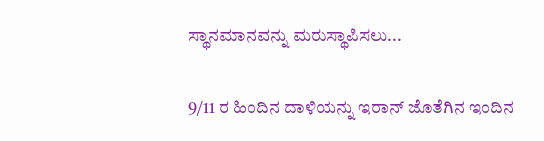ಸ್ಥಾನಮಾನವನ್ನು ಮರುಸ್ಥಾಪಿಸಲು...

9/11 ರ ಹಿಂದಿನ ದಾಳಿಯನ್ನು ಇರಾನ್ ಜೊತೆಗಿನ ಇಂದಿನ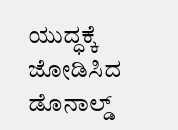ಯುದ್ಧಕ್ಕೆ ಜೋಡಿಸಿದ ಡೊನಾಲ್ಡ್‌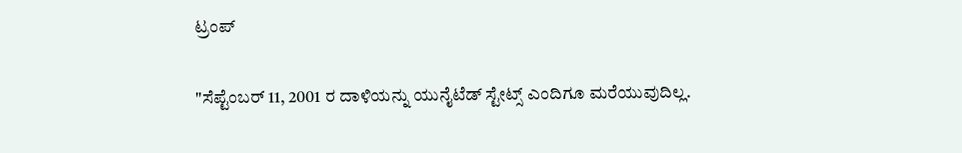ಟ್ರಂಪ್

"ಸೆಪ್ಟೆಂಬರ್ 11, 2001 ರ ದಾಳಿಯನ್ನು ಯುನೈಟೆಡ್ ಸ್ಟೇಟ್ಸ್ ಎಂದಿಗೂ ಮರೆಯುವುದಿಲ್ಲ.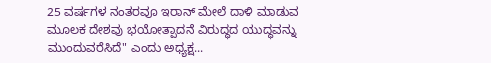25 ವರ್ಷಗಳ ನಂತರವೂ ಇರಾನ್ ಮೇಲೆ ದಾಳಿ ಮಾಡುವ ಮೂಲಕ ದೇಶವು ಭಯೋತ್ಪಾದನೆ ವಿರುದ್ಧದ ಯುದ್ಧವನ್ನು ಮುಂದುವರೆಸಿದೆ" ಎಂದು ಅಧ್ಯಕ್ಷ...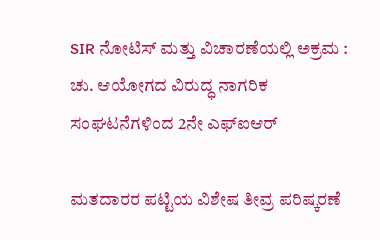SIR ನೋಟಿಸ್ ಮತ್ತು ವಿಚಾರಣೆಯಲ್ಲಿ ಅಕ್ರಮ : ಚು. ಆಯೋಗದ ವಿರುದ್ಧ ನಾಗರಿಕ ಸಂಘಟನೆಗಳಿಂದ 2ನೇ ಎಫ್‌ಐಆರ್

ಮತದಾರರ ಪಟ್ಟಿಯ ವಿಶೇಷ ತೀವ್ರ ಪರಿಷ್ಕರಣೆ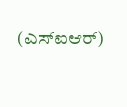(ಎಸ್‌ಐಆರ್)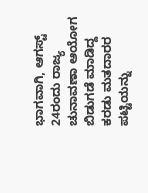ಭಾಗವಾಗಿ, ಆಗಸ್ಟ್ 24ರಂದು ರಾಜ್ಯ ಚುನಾವಣಾ ಆಯೋಗ ಬಿಡುಗಡೆ ಮಾಡಿದ್ದ ಕರಡು ಮತದಾರರ ಪಟ್ಟಿಯನ್ನು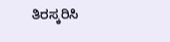ತಿರಸ್ಕರಿಸಿ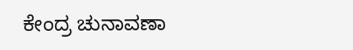ಕೇಂದ್ರ ಚುನಾವಣಾ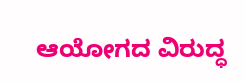ಆಯೋಗದ ವಿರುದ್ಧ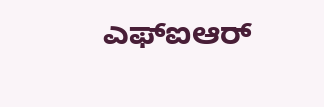ಎಫ್‌ಐಆರ್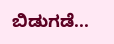ಬಿಡುಗಡೆ...